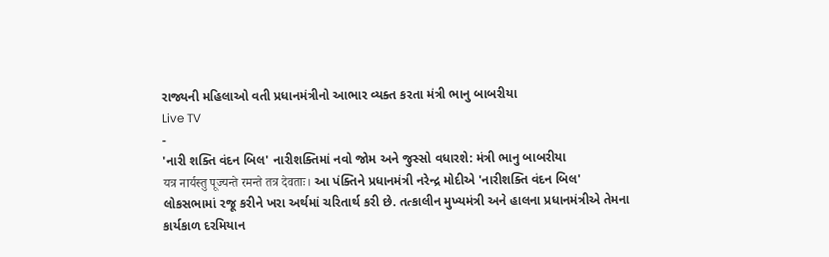રાજ્યની મહિલાઓ વતી પ્રધાનમંત્રીનો આભાર વ્યક્ત કરતા મંત્રી ભાનુ બાબરીયા
Live TV
-
'નારી શક્તિ વંદન બિલ' નારીશક્તિમાં નવો જોમ અને જુસ્સો વધારશે: મંત્રી ભાનુ બાબરીયા
यत्र नार्यस्तु पूज्यन्ते रमन्ते तत्र देवताः। આ પંક્તિને પ્રધાનમંત્રી નરેન્દ્ર મોદીએ 'નારીશક્તિ વંદન બિલ' લોકસભામાં રજૂ કરીને ખરા અર્થમાં ચરિતાર્થ કરી છે. તત્કાલીન મુખ્યમંત્રી અને હાલના પ્રધાનમંત્રીએ તેમના કાર્યકાળ દરમિયાન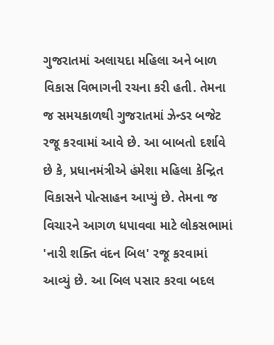ગુજરાતમાં અલાયદા મહિલા અને બાળ વિકાસ વિભાગની રચના કરી હતી. તેમના જ સમયકાળથી ગુજરાતમાં ઝેન્ડર બજેટ રજૂ કરવામાં આવે છે. આ બાબતો દર્શાવે છે કે, પ્રધાનમંત્રીએ હંમેશા મહિલા કેન્દ્રિત વિકાસને પોત્સાહન આપ્યું છે. તેમના જ વિચારને આગળ ધપાવવા માટે લોકસભામાં 'નારી શક્તિ વંદન બિલ' રજૂ કરવામાં આવ્યું છે. આ બિલ પસાર કરવા બદલ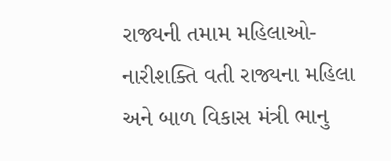રાજ્યની તમામ મહિલાઓ-નારીશક્તિ વતી રાજ્યના મહિલા અને બાળ વિકાસ મંત્રી ભાનુ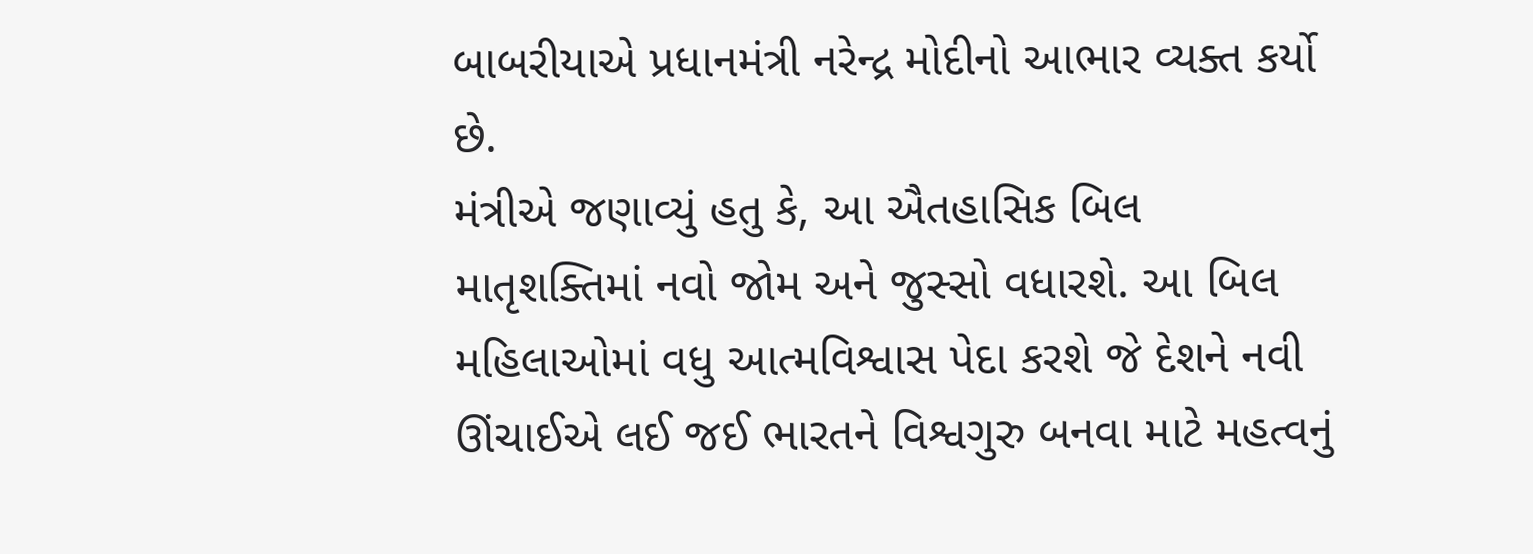બાબરીયાએ પ્રધાનમંત્રી નરેન્દ્ર મોદીનો આભાર વ્યક્ત કર્યો છે.
મંત્રીએ જણાવ્યું હતુ કે, આ ઐતહાસિક બિલ માતૃશક્તિમાં નવો જોમ અને જુસ્સો વધારશે. આ બિલ મહિલાઓમાં વધુ આત્મવિશ્વાસ પેદા કરશે જે દેશને નવી ઊંચાઈએ લઈ જઈ ભારતને વિશ્વગુરુ બનવા માટે મહત્વનું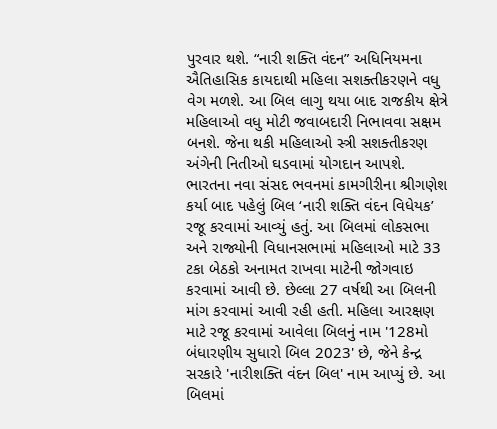પુરવાર થશે. “નારી શક્તિ વંદન” અધિનિયમના ઐતિહાસિક કાયદાથી મહિલા સશક્તીકરણને વધુ વેગ મળશે. આ બિલ લાગુ થયા બાદ રાજકીય ક્ષેત્રે મહિલાઓ વધુ મોટી જવાબદારી નિભાવવા સક્ષમ બનશે. જેના થકી મહિલાઓ સ્ત્રી સશક્તીકરણ અંગેની નિતીઓ ઘડવામાં યોગદાન આપશે.
ભારતના નવા સંસદ ભવનમાં કામગીરીના શ્રીગણેશ કર્યા બાદ પહેલું બિલ ‘નારી શક્તિ વંદન વિધેયક’ રજૂ કરવામાં આવ્યું હતું. આ બિલમાં લોકસભા અને રાજ્યોની વિધાનસભામાં મહિલાઓ માટે 33 ટકા બેઠકો અનામત રાખવા માટેની જોગવાઇ કરવામાં આવી છે. છેલ્લા 27 વર્ષથી આ બિલની માંગ કરવામાં આવી રહી હતી. મહિલા આરક્ષણ માટે રજૂ કરવામાં આવેલા બિલનું નામ '128મો બંધારણીય સુધારો બિલ 2023' છે, જેને કેન્દ્ર સરકારે 'નારીશક્તિ વંદન બિલ' નામ આપ્યું છે. આ બિલમાં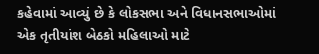કહેવામાં આવ્યું છે કે લોકસભા અને વિધાનસભાઓમાં એક તૃતીયાંશ બેઠકો મહિલાઓ માટે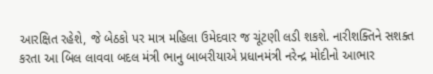આરક્ષિત રહેશે, જે બેઠકો પર માત્ર મહિલા ઉમેદવાર જ ચૂંટણી લડી શકશે. નારીશક્તિને સશક્ત કરતા આ બિલ લાવવા બદલ મંત્રી ભાનુ બાબરીયાએ પ્રધાનમંત્રી નરેન્દ્ર મોદીનો આભાર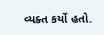વ્યક્ત કર્યો હતો.